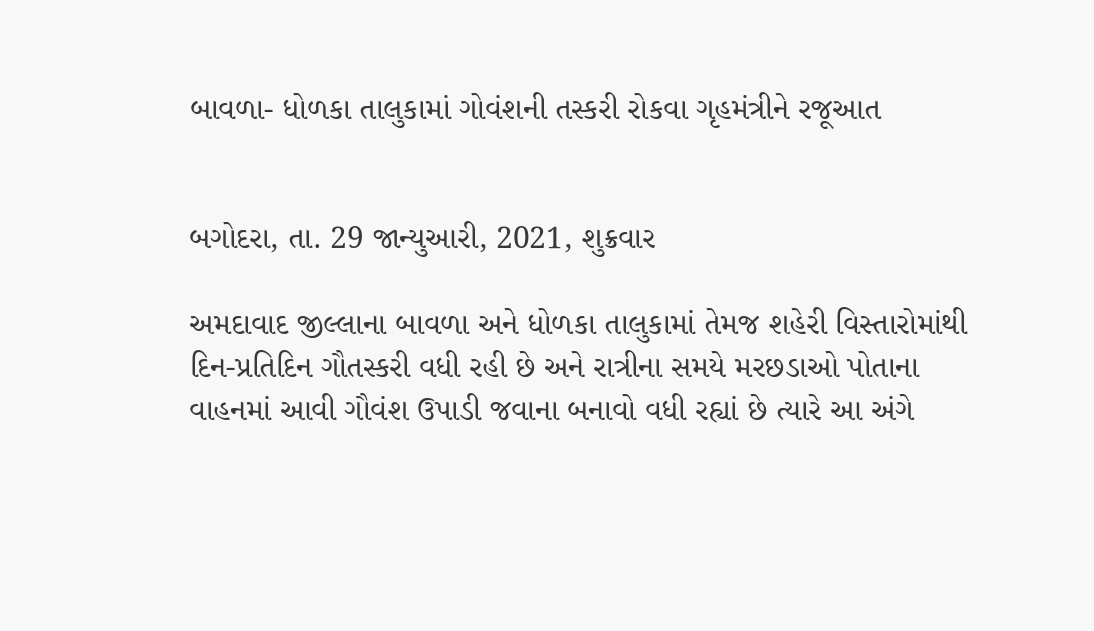બાવળા- ધોળકા તાલુકામાં ગોવંશની તસ્કરી રોકવા ગૃહમંત્રીને રજૂઆત


બગોદરા, તા. 29 જાન્યુઆરી, 2021, શુક્રવાર

અમદાવાદ જીલ્લાના બાવળા અને ધોળકા તાલુકામાં તેમજ શહેરી વિસ્તારોમાંથી દિન-પ્રતિદિન ગૌતસ્કરી વધી રહી છે અને રાત્રીના સમયે મરછડાઓ પોતાના વાહનમાં આવી ગૌવંશ ઉપાડી જવાના બનાવો વધી રહ્યાં છે ત્યારે આ અંગે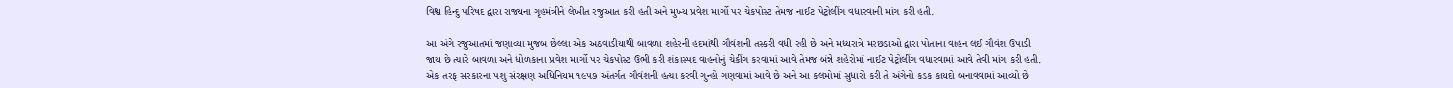વિશ્વ હિન્દુ પરિષદ દ્વારા રાજ્યના ગૃહમંત્રીને લેખીત રજુઆત કરી હતી અને મુખ્ય પ્રવેશ માર્ગો પર ચેકપોસ્ટ તેમજ નાઈટ પેટ્રોલીંગ વધારવાની માંગ કરી હતી.

આ અંગે રજુઆતમાં જણાવ્યા મુજબ છેલ્લા એક અઠવાડીયાથી બાવળા શહેરની હદમાંથી ગૌવંશની તસ્કરી વધી રહી છે અને મધ્યરાત્રે મરછડાઓ દ્વારા પોતાના વાહન લઈ ગૌવંશ ઉપાડી જાય છે ત્યારે બાવળા અને ધોળકાના પ્રવેશ માર્ગો પર ચેકપોસ્ટ ઉભી કરી શંકાસ્પદ વાહનોનું ચેકીંગ કરવામાં આવે તેમજ બંન્ને શહેરોમાં નાઈટ પેટ્રોલીંગ વધારવામાં આવે તેવી માંગ કરી હતી. એક તરફ સરકારના પશુ સંરક્ષણ અધિનિયમ ૧૯૫૭ અંતર્ગત ગૌવંશની હત્યા કરવી ગુન્હો ગણવામાં આવે છે અને આ કલમોમાં સુધારો કરી તે અંગેનો કડક કાયદો બનાવવામાં આવ્યો છે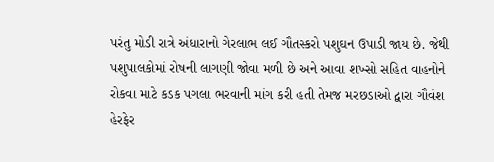પરંતુ મોડી રાત્રે અંધારાનો ગેરલાભ લઈ ગૌતસ્કરો પશુઘન ઉપાડી જાય છે. જેથી પશુપાલકોમાં રોષની લાગણી જોવા મળી છે અને આવા શખ્સો સહિત વાહનોને રોકવા માટે કડક પગલા ભરવાની માંગ કરી હતી તેમજ મરછડાઓ દ્વારા ગૌવંશ હેરફેર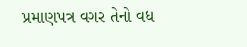પ્રમાણપત્ર વગર તેનો વધ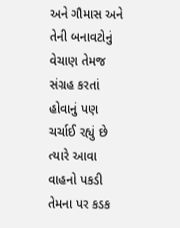અને ગૌમાસ અને તેની બનાવટોનું વેચાણ તેમજ સંગ્રહ કરતાં હોવાનું પણ ચર્ચાઈ રહ્યું છે ત્યારે આવા વાહનો પકડી તેમના પર કડક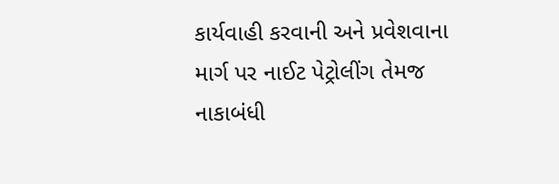કાર્યવાહી કરવાની અને પ્રવેશવાના માર્ગ પર નાઈટ પેટ્રોલીંગ તેમજ નાકાબંધી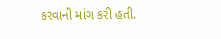કરવાની માંગ કરી હતી.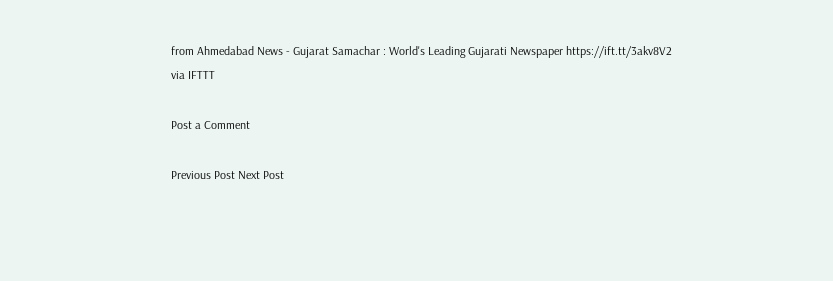from Ahmedabad News - Gujarat Samachar : World's Leading Gujarati Newspaper https://ift.tt/3akv8V2
via IFTTT

Post a Comment

Previous Post Next Post